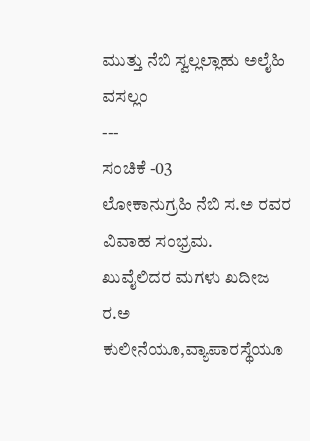ಮುತ್ತು ನೆಬಿ ಸ್ವಲ್ಲಲ್ಲಾಹು ಅಲೈಹಿ ವಸಲ್ಲಂ
---
ಸಂಚಿಕೆ -03
ಲೋಕಾನುಗ್ರಹಿ ನೆಬಿ ಸ.ಅ ರವರ ವಿವಾಹ ಸಂಭ್ರಮ.
ಖುವೈಲಿದರ ಮಗಳು ಖದೀಜ ರ.ಅ ಕುಲೀನೆಯೂ,ವ್ಯಾಪಾರಸ್ಥೆಯೂ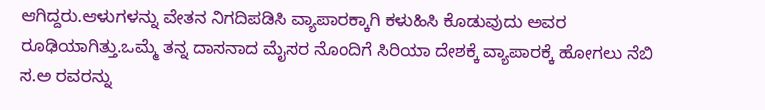ಆಗಿದ್ದರು.ಆಳುಗಳನ್ನು ವೇತನ ನಿಗದಿಪಡಿಸಿ ವ್ಯಾಪಾರಕ್ಕಾಗಿ ಕಳುಹಿಸಿ ಕೊಡುವುದು ಅವರ ರೂಢಿಯಾಗಿತ್ತು.ಒಮ್ಮೆ ತನ್ನ ದಾಸನಾದ ಮೈಸರ ನೊಂದಿಗೆ ಸಿರಿಯಾ ದೇಶಕ್ಕೆ ವ್ಯಾಪಾರಕ್ಕೆ ಹೋಗಲು ನೆಬಿ ಸ.ಅ ರವರನ್ನು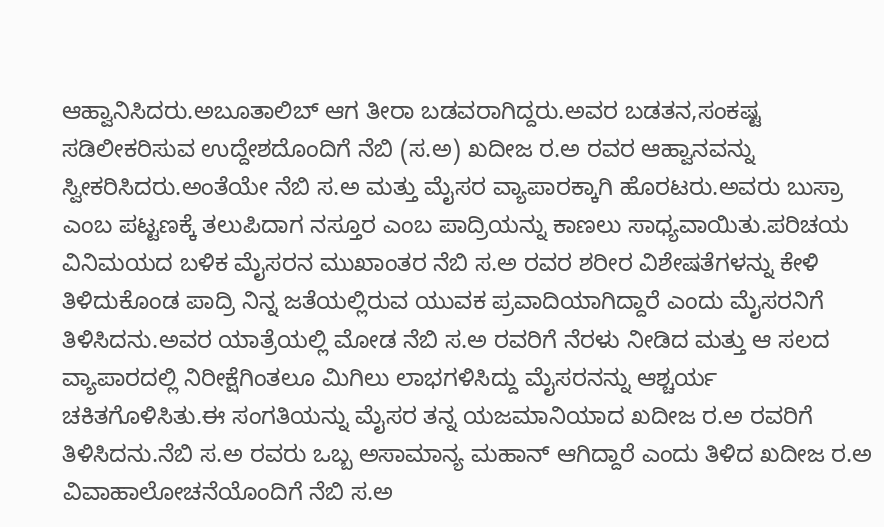ಆಹ್ವಾನಿಸಿದರು.ಅಬೂತಾಲಿಬ್ ಆಗ ತೀರಾ ಬಡವರಾಗಿದ್ದರು.ಅವರ ಬಡತನ,ಸಂಕಷ್ಟ ಸಡಿಲೀಕರಿಸುವ ಉದ್ದೇಶದೊಂದಿಗೆ ನೆಬಿ (ಸ.ಅ) ಖದೀಜ ರ.ಅ ರವರ ಆಹ್ವಾನವನ್ನು ಸ್ವೀಕರಿಸಿದರು.ಅಂತೆಯೇ ನೆಬಿ ಸ.ಅ ಮತ್ತು ಮೈಸರ ವ್ಯಾಪಾರಕ್ಕಾಗಿ ಹೊರಟರು.ಅವರು ಬುಸ್ರಾ ಎಂಬ ಪಟ್ಟಣಕ್ಕೆ ತಲುಪಿದಾಗ ನಸ್ತೂರ ಎಂಬ ಪಾದ್ರಿಯನ್ನು ಕಾಣಲು ಸಾಧ್ಯವಾಯಿತು.ಪರಿಚಯ ವಿನಿಮಯದ ಬಳಿಕ ಮೈಸರನ ಮುಖಾಂತರ ನೆಬಿ ಸ.ಅ ರವರ ಶರೀರ ವಿಶೇಷತೆಗಳನ್ನು ಕೇಳಿ ತಿಳಿದುಕೊಂಡ ಪಾದ್ರಿ ನಿನ್ನ ಜತೆಯಲ್ಲಿರುವ ಯುವಕ ಪ್ರವಾದಿಯಾಗಿದ್ದಾರೆ ಎಂದು ಮೈಸರನಿಗೆ ತಿಳಿಸಿದನು.ಅವರ ಯಾತ್ರೆಯಲ್ಲಿ ಮೋಡ ನೆಬಿ ಸ.ಅ ರವರಿಗೆ ನೆರಳು ನೀಡಿದ ಮತ್ತು ಆ ಸಲದ ವ್ಯಾಪಾರದಲ್ಲಿ ನಿರೀಕ್ಷೆಗಿಂತಲೂ ಮಿಗಿಲು ಲಾಭಗಳಿಸಿದ್ದು ಮೈಸರನನ್ನು ಆಶ್ಚರ್ಯ ಚಕಿತಗೊಳಿಸಿತು.ಈ ಸಂಗತಿಯನ್ನು ಮೈಸರ ತನ್ನ ಯಜಮಾನಿಯಾದ ಖದೀಜ ರ.ಅ ರವರಿಗೆ ತಿಳಿಸಿದನು.ನೆಬಿ ಸ.ಅ ರವರು ಒಬ್ಬ ಅಸಾಮಾನ್ಯ ಮಹಾನ್ ಆಗಿದ್ದಾರೆ ಎಂದು ತಿಳಿದ ಖದೀಜ ರ.ಅ ವಿವಾಹಾಲೋಚನೆಯೊಂದಿಗೆ ನೆಬಿ ಸ.ಅ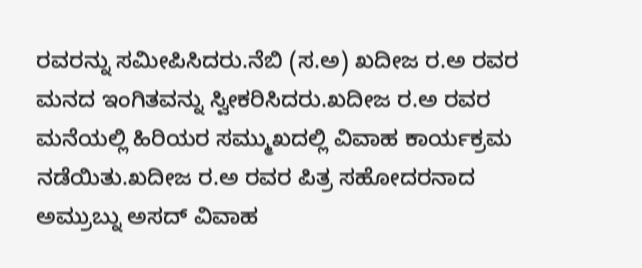ರವರನ್ನು ಸಮೀಪಿಸಿದರು.ನೆಬಿ (ಸ.ಅ) ಖದೀಜ ರ.ಅ ರವರ ಮನದ ಇಂಗಿತವನ್ನು ಸ್ವೀಕರಿಸಿದರು.ಖದೀಜ ರ.ಅ ರವರ ಮನೆಯಲ್ಲಿ ಹಿರಿಯರ ಸಮ್ಮುಖದಲ್ಲಿ ವಿವಾಹ ಕಾರ್ಯಕ್ರಮ ನಡೆಯಿತು.ಖದೀಜ ರ.ಅ ರವರ ಪಿತ್ರ ಸಹೋದರನಾದ ಅಮ್ರುಬ್ನು ಅಸದ್ ವಿವಾಹ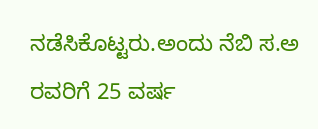ನಡೆಸಿಕೊಟ್ಟರು.ಅಂದು ನೆಬಿ ಸ.ಅ ರವರಿಗೆ 25 ವರ್ಷ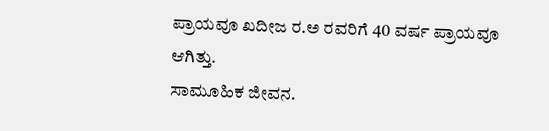ಪ್ರಾಯವೂ ಖದೀಜ ರ.ಅ ರವರಿಗೆ 40 ವರ್ಷ ಪ್ರಾಯವೂ ಆಗಿತ್ತು.
ಸಾಮೂಹಿಕ ಜೀವನ.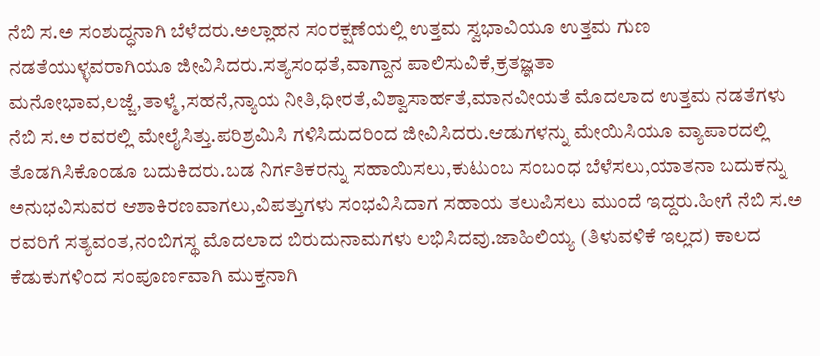ನೆಬಿ ಸ.ಅ ಸಂಶುದ್ಧನಾಗಿ ಬೆಳೆದರು.ಅಲ್ಲಾಹನ ಸಂರಕ್ಷಣೆಯಲ್ಲಿ ಉತ್ತಮ ಸ್ವಭಾವಿಯೂ ಉತ್ತಮ ಗುಣ ನಡತೆಯುಳ್ಳವರಾಗಿಯೂ ಜೀವಿಸಿದರು.ಸತ್ಯಸಂಧತೆ,ವಾಗ್ದಾನ ಪಾಲಿಸುವಿಕೆ,ಕ್ರತಜ್ಞತಾ ಮನೋಭಾವ,ಲಜ್ಜೆ,ತಾಳ್ಮೆ,ಸಹನೆ,ನ್ಯಾಯ ನೀತಿ,ಧೀರತೆ,ವಿಶ್ವಾಸಾರ್ಹತೆ,ಮಾನವೀಯತೆ ಮೊದಲಾದ ಉತ್ತಮ ನಡತೆಗಳು ನೆಬಿ ಸ.ಅ ರವರಲ್ಲಿ ಮೇಲೈಸಿತ್ತು.ಪರಿಶ್ರಮಿಸಿ ಗಳಿಸಿದುದರಿಂದ ಜೀವಿಸಿದರು.ಆಡುಗಳನ್ನು ಮೇಯಿಸಿಯೂ ವ್ಯಾಪಾರದಲ್ಲಿ ತೊಡಗಿಸಿಕೊಂಡೂ ಬದುಕಿದರು.ಬಡ ನಿರ್ಗತಿಕರನ್ನು ಸಹಾಯಿಸಲು,ಕುಟುಂಬ ಸಂಬಂಧ ಬೆಳೆಸಲು,ಯಾತನಾ ಬದುಕನ್ನು ಅನುಭವಿಸುವರ ಆಶಾಕಿರಣವಾಗಲು,ವಿಪತ್ತುಗಳು ಸಂಭವಿಸಿದಾಗ ಸಹಾಯ ತಲುಪಿಸಲು ಮುಂದೆ ಇದ್ದರು.ಹೀಗೆ ನೆಬಿ ಸ.ಅ ರವರಿಗೆ ಸತ್ಯವಂತ,ನಂಬಿಗಸ್ಥ ಮೊದಲಾದ ಬಿರುದುನಾಮಗಳು ಲಭಿಸಿದವು.ಜಾಹಿಲಿಯ್ಯ (ತಿಳುವಳಿಕೆ ಇಲ್ಲದ) ಕಾಲದ ಕೆಡುಕುಗಳಿಂದ ಸಂಪೂರ್ಣವಾಗಿ ಮುಕ್ತನಾಗಿ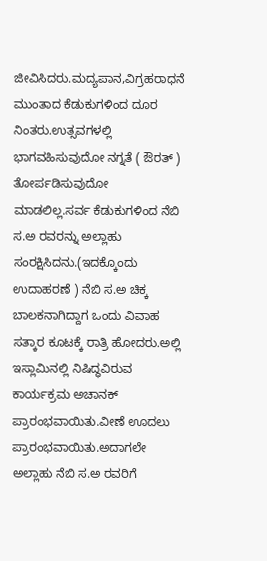ಜೀವಿಸಿದರು.ಮದ್ಯಪಾನ,ವಿಗ್ರಹರಾಧನೆ ಮುಂತಾದ ಕೆಡುಕುಗಳಿಂದ ದೂರ ನಿಂತರು.ಉತ್ಸವಗಳಲ್ಲಿ ಭಾಗವಹಿಸುವುದೋ ನಗ್ನತೆ ( ಔರತ್ ) ತೋರ್ಪಡಿಸುವುದೋ ಮಾಡಲಿಲ್ಲ.ಸರ್ವ ಕೆಡುಕುಗಳಿಂದ ನೆಬಿ ಸ.ಅ ರವರನ್ನು ಅಲ್ಲಾಹು ಸಂರಕ್ಷಿಸಿದನು.(ಇದಕ್ಕೊಂದು ಉದಾಹರಣೆ ) ನೆಬಿ ಸ.ಅ ಚಿಕ್ಕ ಬಾಲಕನಾಗಿದ್ದಾಗ ಒಂದು ವಿವಾಹ ಸತ್ಕಾರ ಕೂಟಕ್ಕೆ ರಾತ್ರಿ ಹೋದರು.ಅಲ್ಲಿ ಇಸ್ಲಾಮಿನಲ್ಲಿ ನಿಷಿದ್ಧವಿರುವ ಕಾರ್ಯಕ್ರಮ ಅಚಾನಕ್ ಪ್ರಾರಂಭವಾಯಿತು.ವೀಣೆ ಊದಲು ಪ್ರಾರಂಭವಾಯಿತು.ಅದಾಗಲೇ ಅಲ್ಲಾಹು ನೆಬಿ ಸ.ಅ ರವರಿಗೆ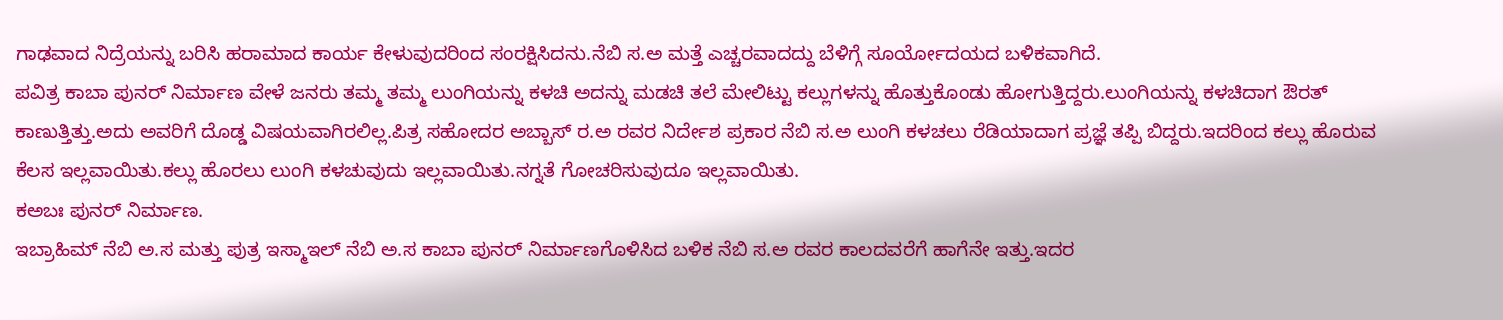ಗಾಢವಾದ ನಿದ್ರೆಯನ್ನು ಬರಿಸಿ ಹರಾಮಾದ ಕಾರ್ಯ ಕೇಳುವುದರಿಂದ ಸಂರಕ್ಷಿಸಿದನು.ನೆಬಿ ಸ.ಅ ಮತ್ತೆ ಎಚ್ಚರವಾದದ್ದು ಬೆಳಿಗ್ಗೆ ಸೂರ್ಯೋದಯದ ಬಳಿಕವಾಗಿದೆ.
ಪವಿತ್ರ ಕಾಬಾ ಪುನರ್ ನಿರ್ಮಾಣ ವೇಳೆ ಜನರು ತಮ್ಮ ತಮ್ಮ ಲುಂಗಿಯನ್ನು ಕಳಚಿ ಅದನ್ನು ಮಡಚಿ ತಲೆ ಮೇಲಿಟ್ಟು ಕಲ್ಲುಗಳನ್ನು ಹೊತ್ತುಕೊಂಡು ಹೋಗುತ್ತಿದ್ದರು.ಲುಂಗಿಯನ್ನು ಕಳಚಿದಾಗ ಔರತ್ ಕಾಣುತ್ತಿತ್ತು.ಅದು ಅವರಿಗೆ ದೊಡ್ಡ ವಿಷಯವಾಗಿರಲಿಲ್ಲ.ಪಿತ್ರ ಸಹೋದರ ಅಬ್ಬಾಸ್ ರ.ಅ ರವರ ನಿರ್ದೇಶ ಪ್ರಕಾರ ನೆಬಿ ಸ.ಅ ಲುಂಗಿ ಕಳಚಲು ರೆಡಿಯಾದಾಗ ಪ್ರಜ್ಞೆ ತಪ್ಪಿ ಬಿದ್ದರು.ಇದರಿಂದ ಕಲ್ಲು ಹೊರುವ ಕೆಲಸ ಇಲ್ಲವಾಯಿತು.ಕಲ್ಲು ಹೊರಲು ಲುಂಗಿ ಕಳಚುವುದು ಇಲ್ಲವಾಯಿತು.ನಗ್ನತೆ ಗೋಚರಿಸುವುದೂ ಇಲ್ಲವಾಯಿತು.
ಕಅಬಃ ಪುನರ್ ನಿರ್ಮಾಣ.
ಇಬ್ರಾಹಿಮ್ ನೆಬಿ ಅ.ಸ ಮತ್ತು ಪುತ್ರ ಇಸ್ಮಾಇಲ್ ನೆಬಿ ಅ.ಸ ಕಾಬಾ ಪುನರ್ ನಿರ್ಮಾಣಗೊಳಿಸಿದ ಬಳಿಕ ನೆಬಿ ಸ.ಅ ರವರ ಕಾಲದವರೆಗೆ ಹಾಗೆನೇ ಇತ್ತು.ಇದರ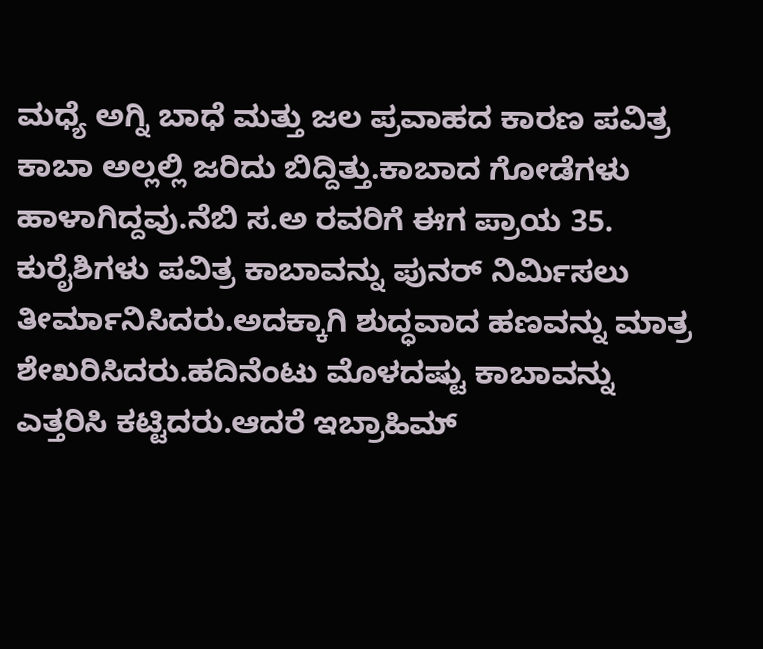ಮಧ್ಯೆ ಅಗ್ನಿ ಬಾಧೆ ಮತ್ತು ಜಲ ಪ್ರವಾಹದ ಕಾರಣ ಪವಿತ್ರ ಕಾಬಾ ಅಲ್ಲಲ್ಲಿ ಜರಿದು ಬಿದ್ದಿತ್ತು.ಕಾಬಾದ ಗೋಡೆಗಳು ಹಾಳಾಗಿದ್ದವು.ನೆಬಿ ಸ.ಅ ರವರಿಗೆ ಈಗ ಪ್ರಾಯ 35.
ಕುರೈಶಿಗಳು ಪವಿತ್ರ ಕಾಬಾವನ್ನು ಪುನರ್ ನಿರ್ಮಿಸಲು ತೀರ್ಮಾನಿಸಿದರು.ಅದಕ್ಕಾಗಿ ಶುದ್ಧವಾದ ಹಣವನ್ನು ಮಾತ್ರ ಶೇಖರಿಸಿದರು.ಹದಿನೆಂಟು ಮೊಳದಷ್ಟು ಕಾಬಾವನ್ನು ಎತ್ತರಿಸಿ ಕಟ್ಟಿದರು.ಆದರೆ ಇಬ್ರಾಹಿಮ್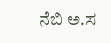ನೆಬಿ ಅ.ಸ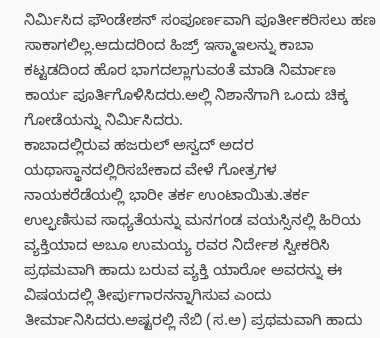ನಿರ್ಮಿಸಿದ ಫೌಂಡೇಶನ್ ಸಂಪೂರ್ಣವಾಗಿ ಪೂರ್ತೀಕರಿಸಲು ಹಣ ಸಾಕಾಗಲಿಲ್ಲ.ಆದುದರಿಂದ ಹಿಜ್ರ್ ಇಸ್ಮಾಇಲನ್ನು ಕಾಬಾ ಕಟ್ಟಡದಿಂದ ಹೊರ ಭಾಗದಲ್ಲಾಗುವಂತೆ ಮಾಡಿ ನಿರ್ಮಾಣ ಕಾರ್ಯ ಪೂರ್ತಿಗೊಳಿಸಿದರು.ಅಲ್ಲಿ ನಿಶಾನೆಗಾಗಿ ಒಂದು ಚಿಕ್ಕ ಗೋಡೆಯನ್ನು ನಿರ್ಮಿಸಿದರು.
ಕಾಬಾದಲ್ಲಿರುವ ಹಜರುಲ್ ಅಸ್ವದ್ ಅದರ ಯಥಾಸ್ಥಾನದಲ್ಲಿರಿಸಬೇಕಾದ ವೇಳೆ ಗೋತ್ರಗಳ ನಾಯಕರೆಡೆಯಲ್ಲಿ ಭಾರೀ ತರ್ಕ ಉಂಟಾಯಿತು.ತರ್ಕ ಉಲ್ಫಣಿಸುವ ಸಾಧ್ಯತೆಯನ್ನು ಮನಗಂಡ ವಯಸ್ಸಿನಲ್ಲಿ ಹಿರಿಯ ವ್ಯಕ್ತಿಯಾದ ಅಬೂ ಉಮಯ್ಯ ರವರ ನಿರ್ದೇಶ ಸ್ವೀಕರಿಸಿ ಪ್ರಥಮವಾಗಿ ಹಾದು ಬರುವ ವ್ಯಕ್ತಿ ಯಾರೋ ಅವರನ್ನು ಈ ವಿಷಯದಲ್ಲಿ ತೀರ್ಪುಗಾರನನ್ನಾಗಿಸುವ ಎಂದು ತೀರ್ಮಾನಿಸಿದರು.ಅಷ್ಟರಲ್ಲಿ ನೆಬಿ (ಸ.ಅ) ಪ್ರಥಮವಾಗಿ ಹಾದು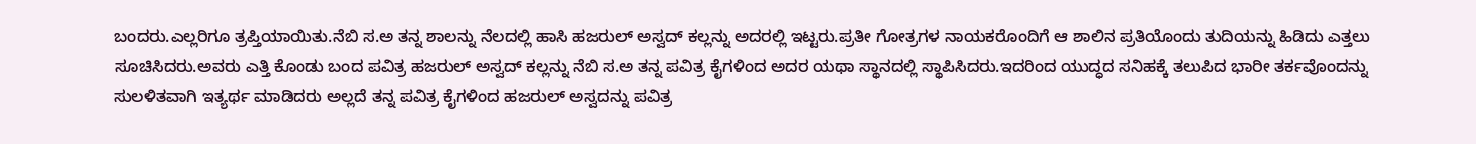ಬಂದರು.ಎಲ್ಲರಿಗೂ ತ್ರಪ್ತಿಯಾಯಿತು.ನೆಬಿ ಸ.ಅ ತನ್ನ ಶಾಲನ್ನು ನೆಲದಲ್ಲಿ ಹಾಸಿ ಹಜರುಲ್ ಅಸ್ವದ್ ಕಲ್ಲನ್ನು ಅದರಲ್ಲಿ ಇಟ್ಟರು.ಪ್ರತೀ ಗೋತ್ರಗಳ ನಾಯಕರೊಂದಿಗೆ ಆ ಶಾಲಿನ ಪ್ರತಿಯೊಂದು ತುದಿಯನ್ನು ಹಿಡಿದು ಎತ್ತಲು ಸೂಚಿಸಿದರು.ಅವರು ಎತ್ತಿ ಕೊಂಡು ಬಂದ ಪವಿತ್ರ ಹಜರುಲ್ ಅಸ್ವದ್ ಕಲ್ಲನ್ನು ನೆಬಿ ಸ.ಅ ತನ್ನ ಪವಿತ್ರ ಕೈಗಳಿಂದ ಅದರ ಯಥಾ ಸ್ಥಾನದಲ್ಲಿ ಸ್ಥಾಪಿಸಿದರು.ಇದರಿಂದ ಯುದ್ಧದ ಸನಿಹಕ್ಕೆ ತಲುಪಿದ ಭಾರೀ ತರ್ಕವೊಂದನ್ನು ಸುಲಳಿತವಾಗಿ ಇತ್ಯರ್ಥ ಮಾಡಿದರು ಅಲ್ಲದೆ ತನ್ನ ಪವಿತ್ರ ಕೈಗಳಿಂದ ಹಜರುಲ್ ಅಸ್ವದನ್ನು ಪವಿತ್ರ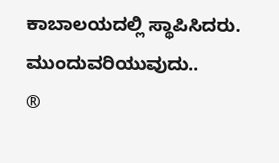ಕಾಬಾಲಯದಲ್ಲಿ ಸ್ಥಾಪಿಸಿದರು.
ಮುಂದುವರಿಯುವುದು..
®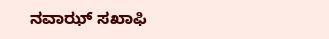ನವಾಝ್ ಸಖಾಫಿ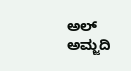ಅಲ್ ಅಮ್ಜದಿ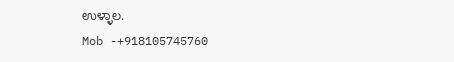ಉಳ್ಳಾಲ.
Mob -+918105745760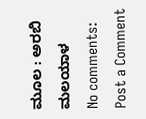ಮೂಲ : ಅರಬಿ ಮಲಯಾಳ
No comments:
Post a Comment